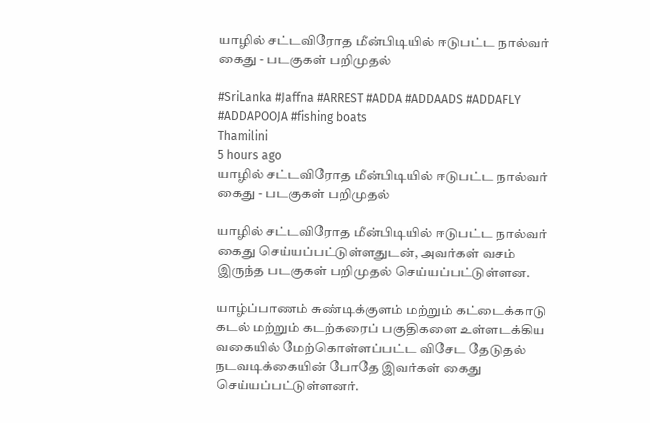யாழில் சட்டவிரோத மீன்பிடியில் ஈடுபட்ட நால்வர் கைது - படகுகள் பறிமுதல்

#SriLanka #Jaffna #ARREST #ADDA #ADDAADS #ADDAFLY #ADDAPOOJA #fishing boats
Thamilini
5 hours ago
யாழில் சட்டவிரோத மீன்பிடியில் ஈடுபட்ட நால்வர் கைது - படகுகள் பறிமுதல்

யாழில் சட்டவிரோத மீன்பிடியில் ஈடுபட்ட நால்வர் கைது செய்யப்பட்டுள்ளதுடன், அவர்கள் வசம் இருந்த படகுகள் பறிமுதல் செய்யப்பட்டுள்ளன.

யாழ்ப்பாணம் சுண்டிக்குளம் மற்றும் கட்டைக்காடு கடல் மற்றும் கடற்கரைப் பகுதிகளை உள்ளடக்கிய வகையில் மேற்கொள்ளப்பட்ட விசேட தேடுதல் நடவடிக்கையின் போதே இவர்கள் கைது செய்யப்பட்டுள்ளனர்.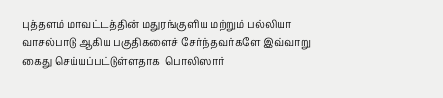புத்தளம் மாவட்டத்தின் மதுரங்குளிய மற்றும் பல்லியா வாசல்பாடு ஆகிய பகுதிகளைச் சேர்ந்தவர்களே இவ்வாறு கைது செய்யப்பட்டுள்ளதாக  பொலிஸார்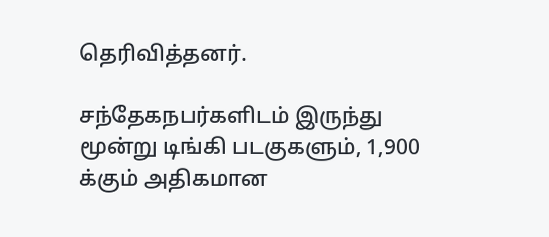தெரிவித்தனர்.

சந்தேகநபர்களிடம் இருந்து மூன்று டிங்கி படகுகளும், 1,900 க்கும் அதிகமான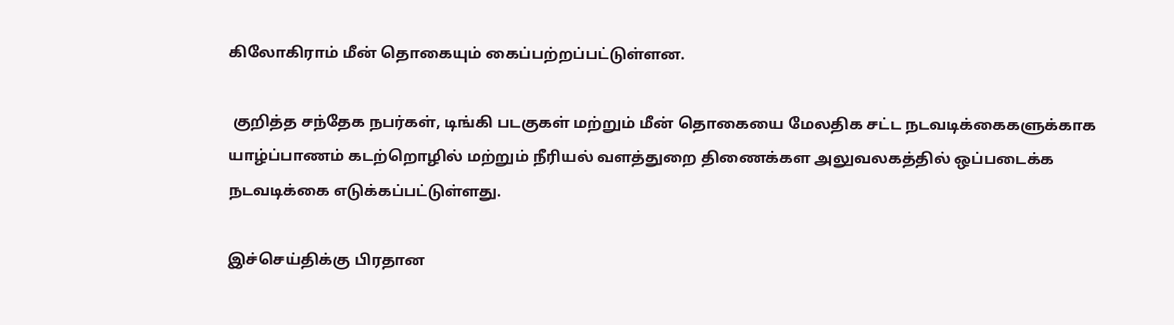கிலோகிராம் மீன் தொகையும் கைப்பற்றப்பட்டுள்ளன.

 குறித்த சந்தேக நபர்கள், டிங்கி படகுகள் மற்றும் மீன் தொகையை மேலதிக சட்ட நடவடிக்கைகளுக்காக யாழ்ப்பாணம் கடற்றொழில் மற்றும் நீரியல் வளத்துறை திணைக்கள அலுவலகத்தில் ஒப்படைக்க நடவடிக்கை எடுக்கப்பட்டுள்ளது.

இச்செய்திக்கு பிரதான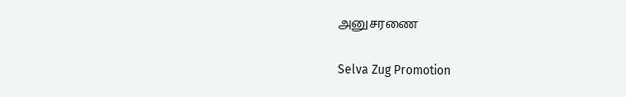அனுசரணை

Selva Zug Promotion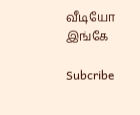வீடியோ இங்கே

Subcribe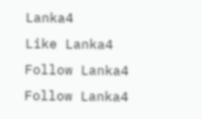Lanka4
Like Lanka4
Follow Lanka4
Follow Lanka4